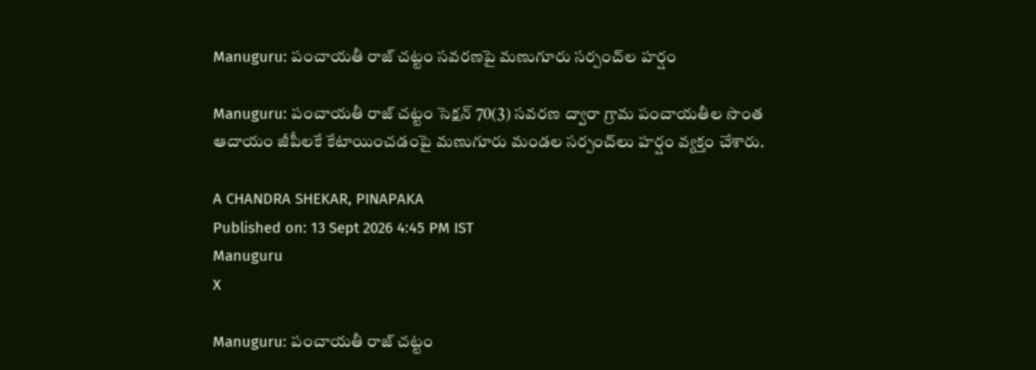Manuguru: పంచాయతీ రాజ్ చట్టం సవరణపై మణుగూరు సర్పంచ్‌ల హర్షం

Manuguru: పంచాయతీ రాజ్ చట్టం సెక్షన్ 70(3) సవరణ ద్వారా గ్రామ పంచాయతీల సొంత ఆదాయం జీపీలకే కేటాయించడంపై మణుగూరు మండల సర్పంచ్‌లు హర్షం వ్యక్తం చేశారు.

A CHANDRA SHEKAR, PINAPAKA
Published on: 13 Sept 2026 4:45 PM IST
Manuguru
X

Manuguru: పంచాయతీ రాజ్ చట్టం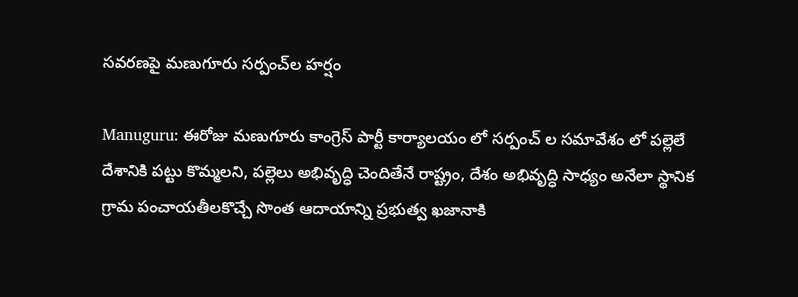సవరణపై మణుగూరు సర్పంచ్‌ల హర్షం

Manuguru: ఈరోజు మణుగూరు కాంగ్రెస్ పార్టీ కార్యాలయం లో సర్పంచ్ ల సమావేశం లో పల్లెలే దేశానికి పట్టు కొమ్మలని, పల్లెలు అభివృద్ధి చెందితేనే రాష్ట్రం, దేశం అభివృద్ధి సాధ్యం అనేలా స్థానిక గ్రామ పంచాయతీలకొచ్చే సొంత ఆదాయాన్ని ప్రభుత్వ ఖజానాకి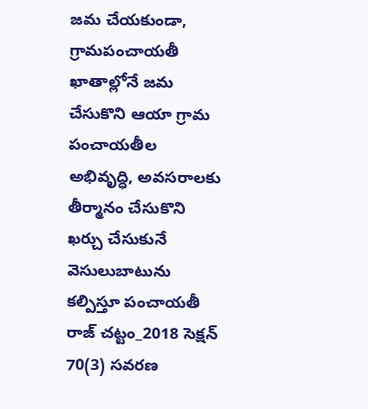జమ చేయకుండా, గ్రామపంచాయతీ ఖాతాల్లోనే జమ చేసుకొని ఆయా గ్రామ పంచాయతీల అభివృద్ధి, అవసరాలకు తీర్మానం చేసుకొని ఖర్చు చేసుకునే వెసులుబాటును కల్పిస్తూ పంచాయతీ రాజ్ చట్టం_2018 సెక్షన్ 70(3) సవరణ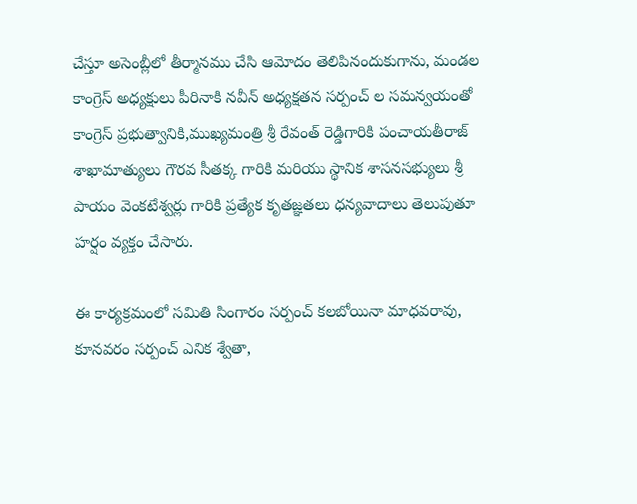చేస్తూ అసెంబ్లీలో తీర్మానము చేసి ఆమోదం తెలిపినందుకుగాను, మండల కాంగ్రెస్ అధ్యక్షులు పీరినాకి నవీన్ అధ్యక్షతన సర్పంచ్ ల సమన్వయంతో కాంగ్రెస్ ప్రభుత్వానికి,ముఖ్యమంత్రి శ్రీ రేవంత్ రెడ్డిగారికి పంచాయతీరాజ్ శాఖామాత్యులు గౌరవ సీతక్క గారికి మరియు స్థానిక శాసనసభ్యులు శ్రీ పాయం వెంకటేశ్వర్లు గారికి ప్రత్యేక కృతజ్ఞతలు ధన్యవాదాలు తెలుపుతూ హర్షం వ్యక్తం చేసారు.

ఈ కార్యక్రమంలో సమితి సింగారం సర్పంచ్ కలబోయినా మాధవరావు, కూనవరం సర్పంచ్ ఎనిక శ్వేతా,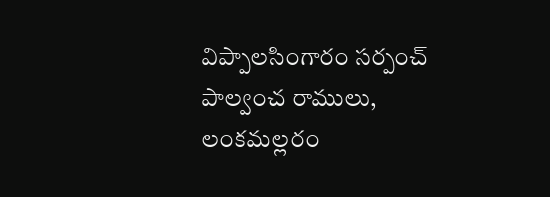విప్పాలసింగారం సర్పంచ్ పాల్వంచ రాములు, లంకమల్లరం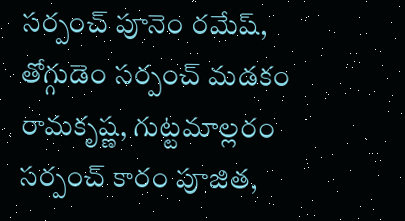సర్పంచ్ పూనెం రమేష్, తోగ్గుడెం సర్పంచ్ మడకం రామకృష్ణ, గుట్టమాల్లరం సర్పంచ్ కారం పూజిత,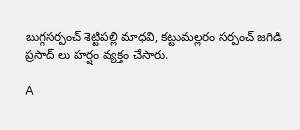బుగ్గసర్పంచ్ శెట్టిపల్లి మాధవి, కట్టుమల్లరం సర్పంచ్ జగిడి ప్రసాద్ లు హర్షం వ్యక్తం చేసారు.

A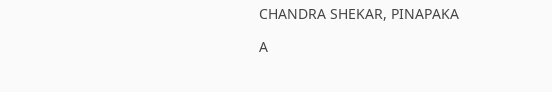CHANDRA SHEKAR, PINAPAKA

A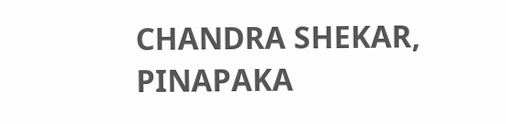CHANDRA SHEKAR, PINAPAKA